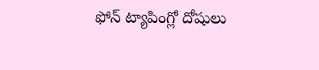ఫోన్ ట్యాపింగ్లో దోషులు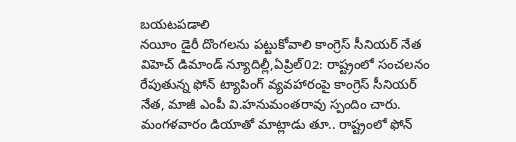బయటపడాలి
నయీం డైరీ దొంగలను పట్టుకోవాలి కాంగ్రెస్ సీనియర్ నేత విహెచ్ డిమాండ్ న్యూదిల్లీ,ఏప్రిల్02: రాష్ట్రంలో సంచలనం రేపుతున్న ఫోన్ ట్యాపింగ్ వ్యవహారంపై కాంగ్రెస్ సీనియర్ నేత, మాజీ ఎంపీ వి.హనుమంతరావు స్పందిం చారు. మంగళవారం డియాతో మాట్లాడు తూ.. రాష్ట్రంలో ఫోన్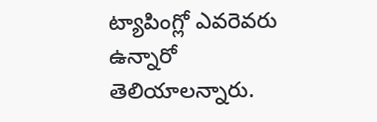ట్యాపింగ్లో ఎవరెవరు ఉన్నారో తెలియాలన్నారు.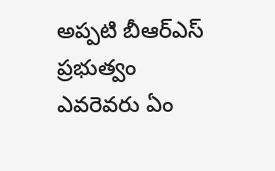అప్పటి బీఆర్ఎస్ ప్రభుత్వం ఎవరెవరు ఏం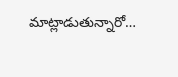మాట్లాడుతున్నారో…